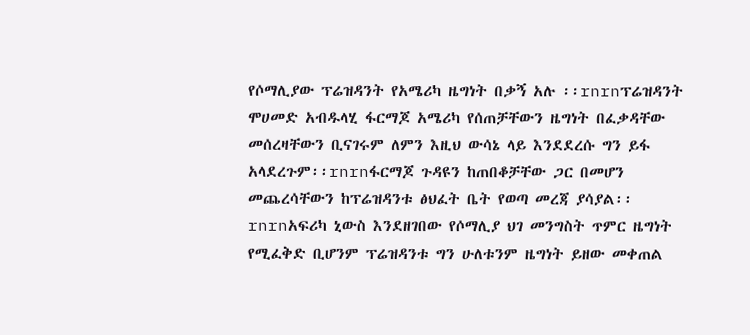የሶማሊያው ፕሬዝዳንት የአሜሪካ ዜግነት በቃኝ አሉ ፡፡rnrnፕሬዝዳንት ሞሀመድ አብዱላሂ ፋርማጆ አሜሪካ የሰጠቻቸውን ዜግነት በፈቃዳቸው መሰረዛቸውን ቢናገሩም ለምን እዚህ ውሳኔ ላይ እንደደረሱ ግን ይፋ አላደረጉም፡፡rnrnፋርማጆ ጉዳዩን ከጠበቆቻቸው ጋር በመሆን መጨረሳቸውን ከፕሬዝዳንቱ ፅህፈት ቤት የወጣ መረጃ ያሳያል፡፡rnrnአፍሪካ ኒውስ እንደዘገበው የሶማሊያ ህገ መንግስት ጥምር ዜግነት የሚፈቅድ ቢሆንም ፕሬዝዳንቱ ግን ሁለቱንም ዜግነት ይዘው መቀጠል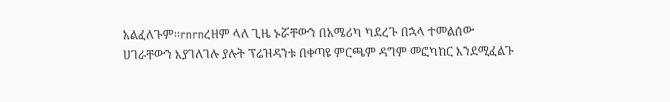አልፈለጉም፡፡rnrnረዘም ላለ ጊዜ ኑሯቸውን በአሜሪካ ካደረጉ በኋላ ተመልሰው ሀገራቸውን እያገለገሉ ያሉት ፕሬዝዳንቱ በቀጣዩ ምርጫም ዳግም መፎካከር እንደሚፈልጉ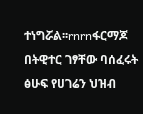ተነግሯል፡፡rnrnፋርማጆ በትዊተር ገፃቸው ባሰፈሩት ፅሁፍ የሀገሬን ህዝብ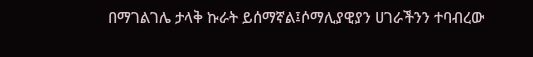በማገልገሌ ታላቅ ኩራት ይሰማኛል፤ሶማሊያዊያን ሀገራችንን ተባብረው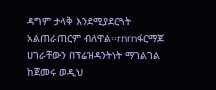ዳግም ታላቅ እንደሚያደርጓት አልጠራጠርም ብለዋል፡፡rnrnፋርማጆ ሀገራቸውን በፕሬዝዳንትነት ማገልገል ከጀመሩ ወዲህ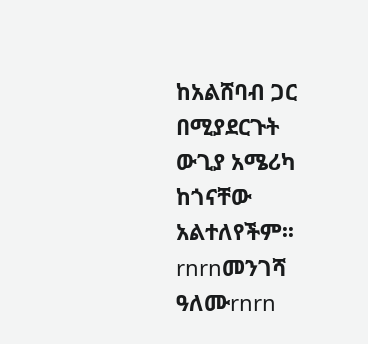ከአልሸባብ ጋር በሚያደርጉት ውጊያ አሜሪካ ከጎናቸው አልተለየችም፡፡rnrnመንገሻ ዓለሙrnrn